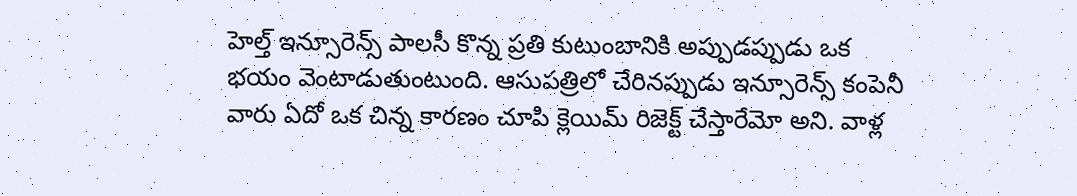హెల్త్ ఇన్సూరెన్స్ పాలసీ కొన్న ప్రతి కుటుంబానికి అప్పుడప్పుడు ఒక భయం వెంటాడుతుంటుంది. ఆసుపత్రిలో చేరినప్పుడు ఇన్సూరెన్స్ కంపెనీ వారు ఏదో ఒక చిన్న కారణం చూపి క్లెయిమ్ రిజెక్ట్ చేస్తారేమో అని. వాళ్ల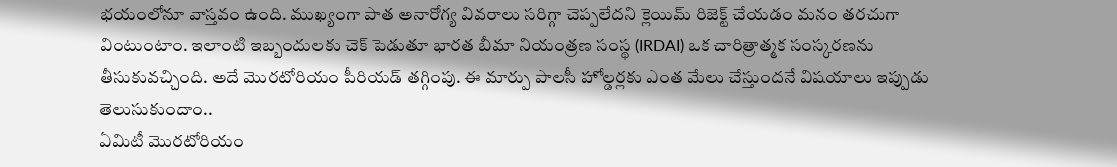భయంలోనూ వాస్తవం ఉంది. ముఖ్యంగా పాత అనారోగ్య వివరాలు సరిగ్గా చెప్పలేదని క్లెయిమ్ రిజెక్ట్ చేయడం మనం తరచుగా వింటుంటాం. ఇలాంటి ఇబ్బందులకు చెక్ పెడుతూ భారత బీమా నియంత్రణ సంస్థ (IRDAI) ఒక చారిత్రాత్మక సంస్కరణను తీసుకువచ్చింది. అదే మొరటోరియం పీరియడ్ తగ్గింపు. ఈ మార్పు పాలసీ హోల్డర్లకు ఎంత మేలు చేస్తుందనే విషయాలు ఇప్పుడు తెలుసుకుందాం..
ఏమిటీ మొరటోరియం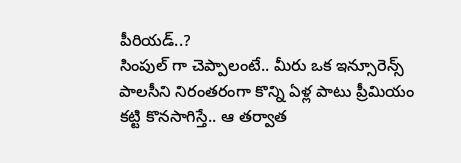పీరియడ్..?
సింపుల్ గా చెప్పాలంటే.. మీరు ఒక ఇన్సూరెన్స్ పాలసీని నిరంతరంగా కొన్ని ఏళ్ల పాటు ప్రీమియం కట్టి కొనసాగిస్తే.. ఆ తర్వాత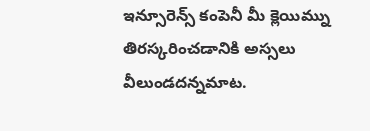ఇన్సూరెన్స్ కంపెనీ మీ క్లెయిమ్ను తిరస్కరించడానికి అస్సలు వీలుండదన్నమాట.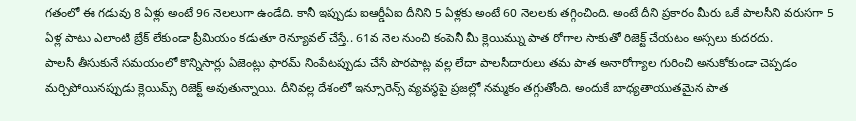గతంలో ఈ గడువు 8 ఏళ్లు అంటే 96 నెలలుగా ఉండేది. కానీ ఇప్పుడు ఐఆర్డీఏఐ దీనిని 5 ఏళ్లకు అంటే 60 నెలలకు తగ్గించింది. అంటే దీని ప్రకారం మీరు ఒకే పాలసీని వరుసగా 5 ఏళ్ల పాటు ఎలాంటి బ్రేక్ లేకుండా ప్రీమియం కడుతూ రెన్యూవల్ చేస్తే.. 61వ నెల నుంచి కంపెనీ మీ క్లెయిమ్ను పాత రోగాల సాకుతో రిజెక్ట్ చేయటం అస్సలు కుదరదు.
పాలసీ తీసుకునే సమయంలో కొన్నిసార్లు ఏజెంట్లు ఫారమ్ నింపేటప్పుడు చేసే పొరపాట్ల వల్ల లేదా పాలసీదారులు తమ పాత అనారోగ్యాల గురించి అనుకోకుండా చెప్పడం మర్చిపోయినప్పుడు క్లెయిమ్స్ రిజెక్ట్ అవుతున్నాయి. దీనివల్ల దేశంలో ఇన్సూరెన్స్ వ్యవస్థపై ప్రజల్లో నమ్మకం తగ్గుతోంది. అందుకే బాధ్యతాయుతమైన పాత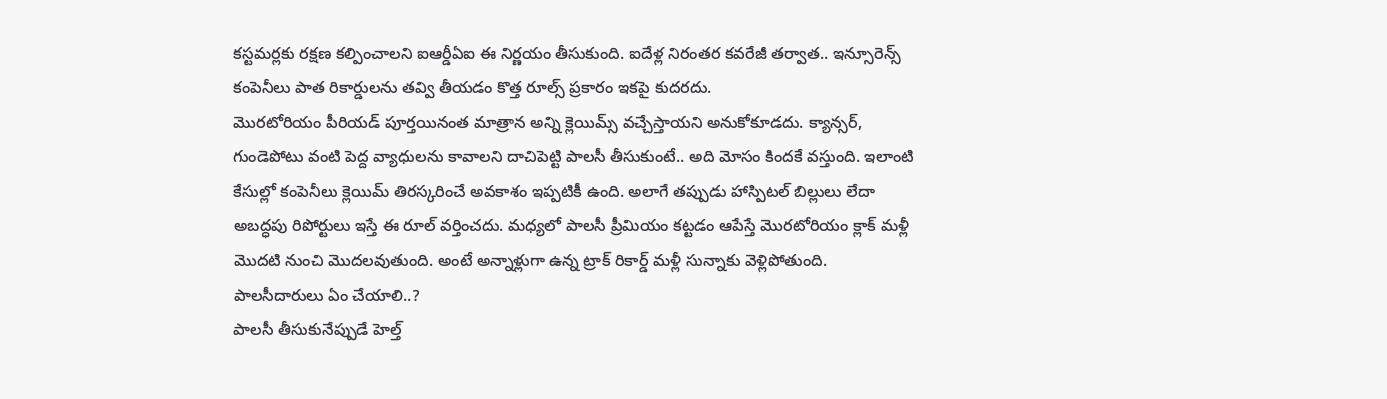కస్టమర్లకు రక్షణ కల్పించాలని ఐఆర్డీఏఐ ఈ నిర్ణయం తీసుకుంది. ఐదేళ్ల నిరంతర కవరేజీ తర్వాత.. ఇన్సూరెన్స్ కంపెనీలు పాత రికార్డులను తవ్వి తీయడం కొత్త రూల్స్ ప్రకారం ఇకపై కుదరదు.
మొరటోరియం పీరియడ్ పూర్తయినంత మాత్రాన అన్ని క్లెయిమ్స్ వచ్చేస్తాయని అనుకోకూడదు. క్యాన్సర్, గుండెపోటు వంటి పెద్ద వ్యాధులను కావాలని దాచిపెట్టి పాలసీ తీసుకుంటే.. అది మోసం కిందకే వస్తుంది. ఇలాంటి కేసుల్లో కంపెనీలు క్లెయిమ్ తిరస్కరించే అవకాశం ఇప్పటికీ ఉంది. అలాగే తప్పుడు హాస్పిటల్ బిల్లులు లేదా అబద్ధపు రిపోర్టులు ఇస్తే ఈ రూల్ వర్తించదు. మధ్యలో పాలసీ ప్రీమియం కట్టడం ఆపేస్తే మొరటోరియం క్లాక్ మళ్లీ మొదటి నుంచి మొదలవుతుంది. అంటే అన్నాళ్లుగా ఉన్న ట్రాక్ రికార్డ్ మళ్లీ సున్నాకు వెళ్లిపోతుంది.
పాలసీదారులు ఏం చేయాలి..?
పాలసీ తీసుకునేప్పుడే హెల్త్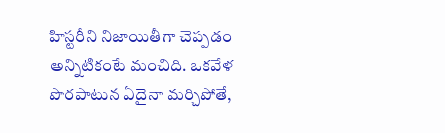హిస్టరీని నిజాయితీగా చెప్పడం అన్నిటికంటే మంచిది. ఒకవేళ పొరపాటున ఏదైనా మర్చిపోతే,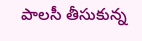పాలసీ తీసుకున్న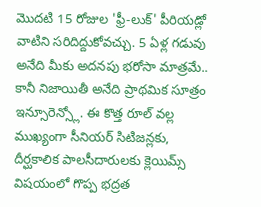మొదటి 15 రోజుల 'ఫ్రీ-లుక్' పీరియడ్లో వాటిని సరిదిద్దుకోవచ్చు. 5 ఏళ్ల గడువు అనేది మీకు అదనపు భరోసా మాత్రమే.. కానీ నిజాయితీ అనేది ప్రాథమిక సూత్రం ఇన్సూరెన్స్లో. ఈ కొత్త రూల్ వల్ల ముఖ్యంగా సీనియర్ సిటిజన్లకు, దీర్ఘకాలిక పాలసీదారులకు క్లెయిమ్స్ విషయంలో గొప్ప భద్రత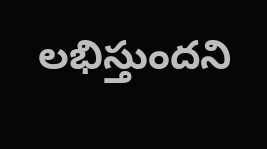లభిస్తుందని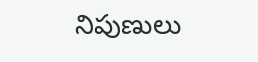నిపుణులు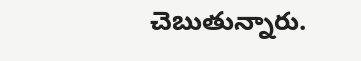చెబుతున్నారు.